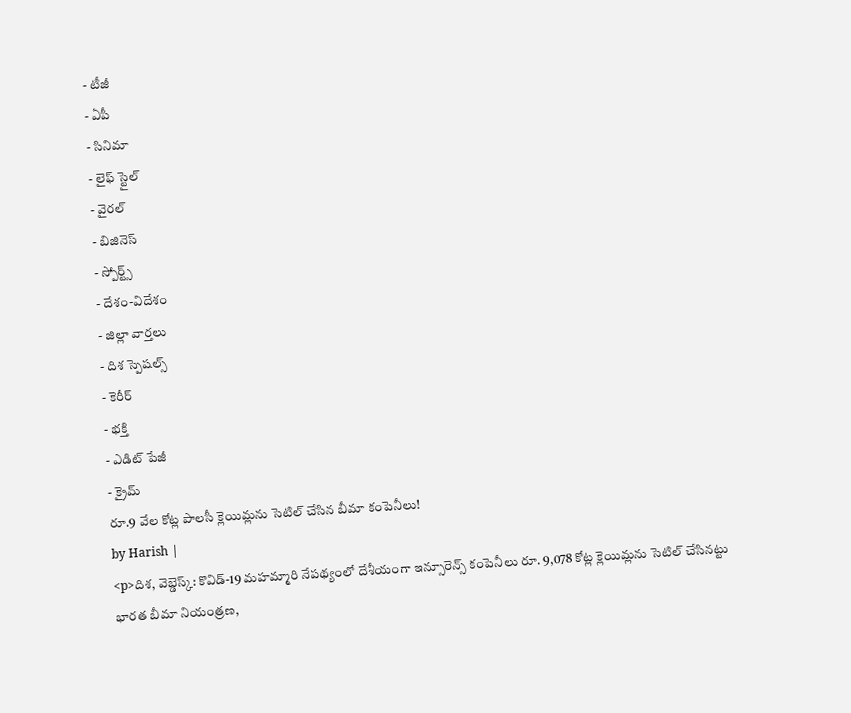- టీజీ
- ఏపీ
- సినిమా
- లైఫ్ స్టైల్
- వైరల్
- బిజినెస్
- స్పోర్ట్స్
- దేశం-విదేశం
- జిల్లా వార్తలు
- దిశ స్పెషల్స్
- కెరీర్
- భక్తి
- ఎడిట్ పేజీ
- క్రైమ్
రూ.9 వేల కోట్ల పాలసీ క్లెయిమ్లను సెటిల్ చేసిన బీమా కంపెనీలు!
by Harish |
<p>దిశ, వెబ్డెస్క్: కొవిడ్-19 మహమ్మారి నేపథ్యంలో దేశీయంగా ఇన్సూరెన్స్ కంపెనీలు రూ. 9,078 కోట్ల క్లెయిమ్లను సెటిల్ చేసినట్టు భారత బీమా నియంత్రణ,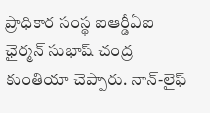ప్రాధికార సంస్థ ఐఆర్డీఏఐ ఛైర్మన్ సుభాష్ చంద్ర కుంతియా చెప్పారు. నాన్-లైఫ్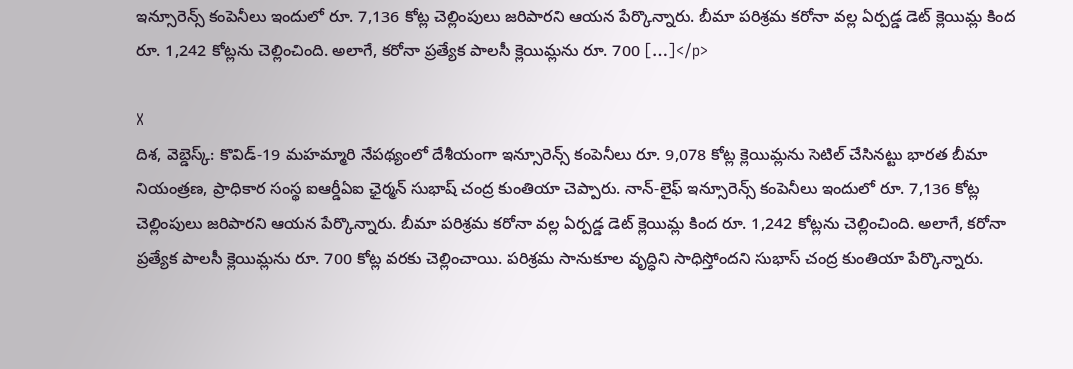ఇన్సూరెన్స్ కంపెనీలు ఇందులో రూ. 7,136 కోట్ల చెల్లింపులు జరిపారని ఆయన పేర్కొన్నారు. బీమా పరిశ్రమ కరోనా వల్ల ఏర్పడ్డ డెట్ క్లెయిమ్ల కింద రూ. 1,242 కోట్లను చెల్లించింది. అలాగే, కరోనా ప్రత్యేక పాలసీ క్లెయిమ్లను రూ. 700 […]</p>

X
దిశ, వెబ్డెస్క్: కొవిడ్-19 మహమ్మారి నేపథ్యంలో దేశీయంగా ఇన్సూరెన్స్ కంపెనీలు రూ. 9,078 కోట్ల క్లెయిమ్లను సెటిల్ చేసినట్టు భారత బీమా నియంత్రణ, ప్రాధికార సంస్థ ఐఆర్డీఏఐ ఛైర్మన్ సుభాష్ చంద్ర కుంతియా చెప్పారు. నాన్-లైఫ్ ఇన్సూరెన్స్ కంపెనీలు ఇందులో రూ. 7,136 కోట్ల చెల్లింపులు జరిపారని ఆయన పేర్కొన్నారు. బీమా పరిశ్రమ కరోనా వల్ల ఏర్పడ్డ డెట్ క్లెయిమ్ల కింద రూ. 1,242 కోట్లను చెల్లించింది. అలాగే, కరోనా ప్రత్యేక పాలసీ క్లెయిమ్లను రూ. 700 కోట్ల వరకు చెల్లించాయి. పరిశ్రమ సానుకూల వృద్ధిని సాధిస్తోందని సుభాస్ చంద్ర కుంతియా పేర్కొన్నారు.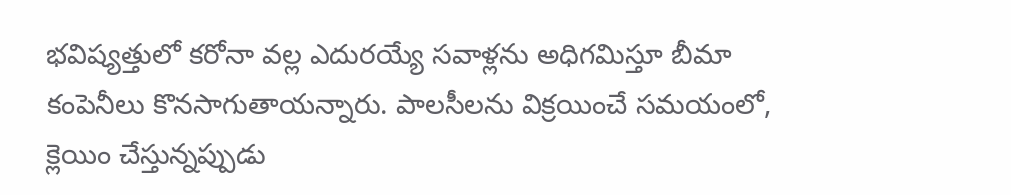భవిష్యత్తులో కరోనా వల్ల ఎదురయ్యే సవాళ్లను అధిగమిస్తూ బీమా కంపెనీలు కొనసాగుతాయన్నారు. పాలసీలను విక్రయించే సమయంలో, క్లెయిం చేస్తున్నప్పుడు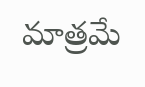మాత్రమే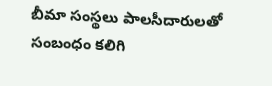బీమా సంస్థలు పాలసీదారులతో సంబంధం కలిగి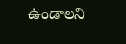ఉండాలని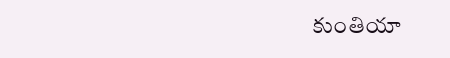కుంతియా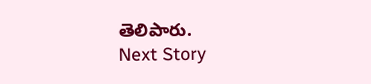తెలిపారు.
Next Story